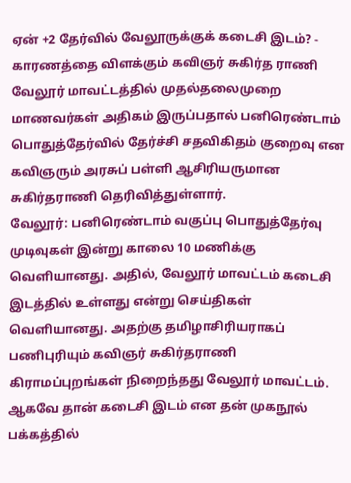ஏன் +2 தேர்வில் வேலூருக்குக் கடைசி இடம்? - காரணத்தை விளக்கும் கவிஞர் சுகிர்த ராணி
வேலூர் மாவட்டத்தில் முதல்தலைமுறை மாணவர்கள் அதிகம் இருப்பதால் பனிரெண்டாம் பொதுத்தேர்வில் தேர்ச்சி சதவிகிதம் குறைவு என கவிஞரும் அரசுப் பள்ளி ஆசிரியருமான சுகிர்தராணி தெரிவித்துள்ளார்.
வேலூர்: பனிரெண்டாம் வகுப்பு பொதுத்தேர்வு முடிவுகள் இன்று காலை 10 மணிக்கு வெளியானது. அதில், வேலூர் மாவட்டம் கடைசி இடத்தில் உள்ளது என்று செய்திகள் வெளியானது. அதற்கு தமிழாசிரியராகப் பணிபுரியும் கவிஞர் சுகிர்தராணி கிராமப்புறங்கள் நிறைந்தது வேலூர் மாவட்டம். ஆகவே தான் கடைசி இடம் என தன் முகநூல் பக்கத்தில்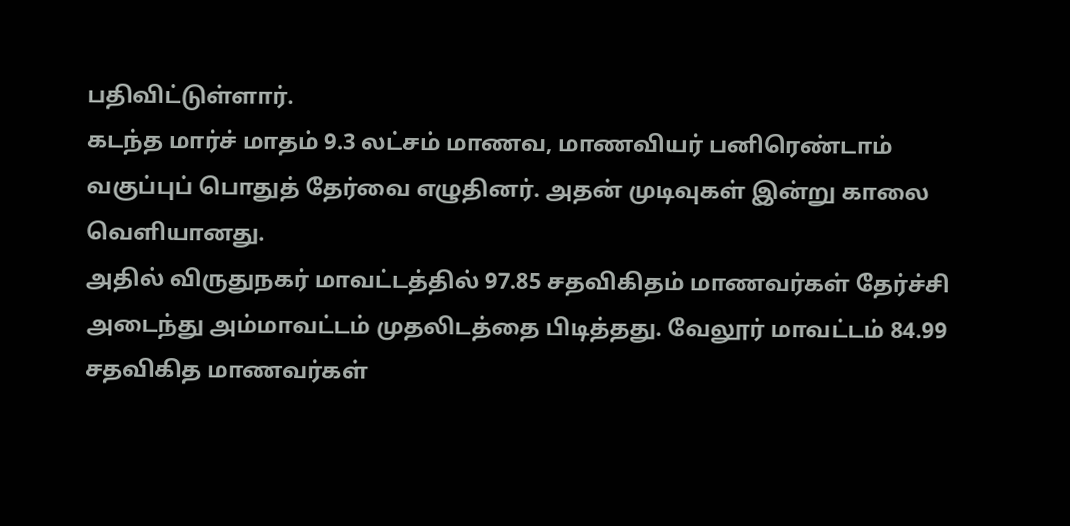பதிவிட்டுள்ளார்.
கடந்த மார்ச் மாதம் 9.3 லட்சம் மாணவ, மாணவியர் பனிரெண்டாம் வகுப்புப் பொதுத் தேர்வை எழுதினர். அதன் முடிவுகள் இன்று காலை வெளியானது.
அதில் விருதுநகர் மாவட்டத்தில் 97.85 சதவிகிதம் மாணவர்கள் தேர்ச்சி அடைந்து அம்மாவட்டம் முதலிடத்தை பிடித்தது. வேலூர் மாவட்டம் 84.99 சதவிகித மாணவர்கள்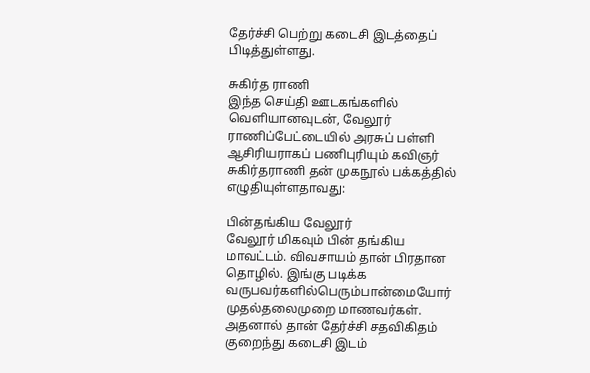தேர்ச்சி பெற்று கடைசி இடத்தைப் பிடித்துள்ளது.

சுகிர்த ராணி
இந்த செய்தி ஊடகங்களில் வெளியானவுடன், வேலூர் ராணிப்பேட்டையில் அரசுப் பள்ளி ஆசிரியராகப் பணிபுரியும் கவிஞர் சுகிர்தராணி தன் முகநூல் பக்கத்தில் எழுதியுள்ளதாவது:

பின்தங்கிய வேலூர்
வேலூர் மிகவும் பின் தங்கிய மாவட்டம். விவசாயம் தான் பிரதான தொழில். இங்கு படிக்க வருபவர்களில்பெரும்பான்மையோர் முதல்தலைமுறை மாணவர்கள். அதனால் தான் தேர்ச்சி சதவிகிதம் குறைந்து கடைசி இடம்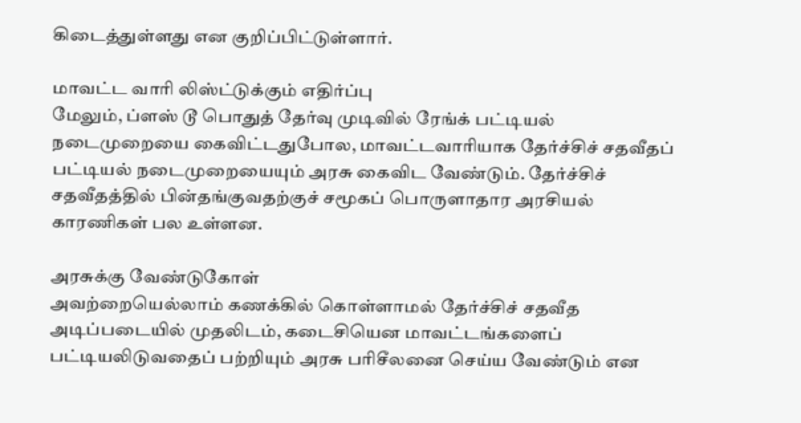கிடைத்துள்ளது என குறிப்பிட்டுள்ளார்.

மாவட்ட வாரி லிஸ்ட்டுக்கும் எதிர்ப்பு
மேலும், ப்ளஸ் டூ பொதுத் தேர்வு முடிவில் ரேங்க் பட்டியல் நடைமுறையை கைவிட்டதுபோல, மாவட்டவாரியாக தேர்ச்சிச் சதவீதப் பட்டியல் நடைமுறையையும் அரசு கைவிட வேண்டும். தேர்ச்சிச் சதவீதத்தில் பின்தங்குவதற்குச் சமூகப் பொருளாதார அரசியல் காரணிகள் பல உள்ளன.

அரசுக்கு வேண்டுகோள்
அவற்றையெல்லாம் கணக்கில் கொள்ளாமல் தேர்ச்சிச் சதவீத அடிப்படையில் முதலிடம், கடைசியென மாவட்டங்களைப் பட்டியலிடுவதைப் பற்றியும் அரசு பரிசீலனை செய்ய வேண்டும் என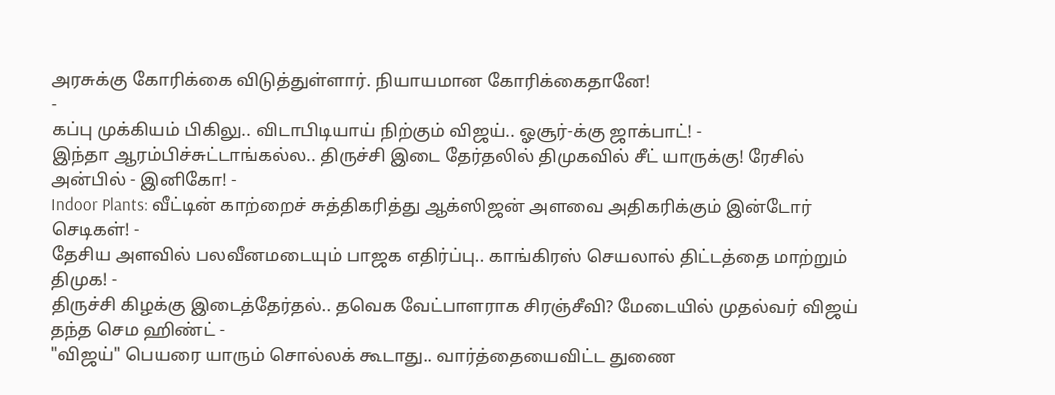அரசுக்கு கோரிக்கை விடுத்துள்ளார். நியாயமான கோரிக்கைதானே!
-
கப்பு முக்கியம் பிகிலு.. விடாபிடியாய் நிற்கும் விஜய்.. ஓசூர்-க்கு ஜாக்பாட்! -
இந்தா ஆரம்பிச்சுட்டாங்கல்ல.. திருச்சி இடை தேர்தலில் திமுகவில் சீட் யாருக்கு! ரேசில் அன்பில் - இனிகோ! -
Indoor Plants: வீட்டின் காற்றைச் சுத்திகரித்து ஆக்ஸிஜன் அளவை அதிகரிக்கும் இன்டோர் செடிகள்! -
தேசிய அளவில் பலவீனமடையும் பாஜக எதிர்ப்பு.. காங்கிரஸ் செயலால் திட்டத்தை மாற்றும் திமுக! -
திருச்சி கிழக்கு இடைத்தேர்தல்.. தவெக வேட்பாளராக சிரஞ்சீவி? மேடையில் முதல்வர் விஜய் தந்த செம ஹிண்ட் -
"விஜய்" பெயரை யாரும் சொல்லக் கூடாது.. வார்த்தையைவிட்ட துணை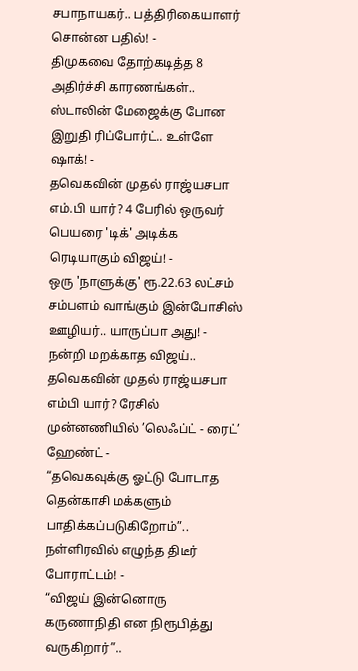சபாநாயகர்.. பத்திரிகையாளர் சொன்ன பதில்! -
திமுகவை தோற்கடித்த 8 அதிர்ச்சி காரணங்கள்.. ஸ்டாலின் மேஜைக்கு போன இறுதி ரிப்போர்ட்.. உள்ளே ஷாக்! -
தவெகவின் முதல் ராஜ்யசபா எம்.பி யார்? 4 பேரில் ஒருவர் பெயரை 'டிக்' அடிக்க ரெடியாகும் விஜய்! -
ஒரு 'நாளுக்கு' ரூ.22.63 லட்சம் சம்பளம் வாங்கும் இன்போசிஸ் ஊழியர்.. யாருப்பா அது! -
நன்றி மறக்காத விஜய்.. தவெகவின் முதல் ராஜ்யசபா எம்பி யார்? ரேசில் முன்னணியில் ’லெஃப்ட் - ரைட்’ ஹேண்ட் -
“தவெகவுக்கு ஓட்டு போடாத தென்காசி மக்களும் பாதிக்கப்படுகிறோம்”.. நள்ளிரவில் எழுந்த திடீர் போராட்டம்! -
“விஜய் இன்னொரு கருணாநிதி என நிரூபித்து வருகிறார்”..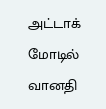அட்டாக் மோடில் வானதி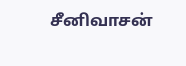சீனிவாசன்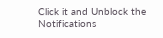Click it and Unblock the Notifications